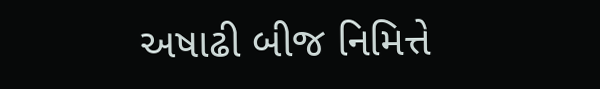અષાઢી બીજ નિમિત્તે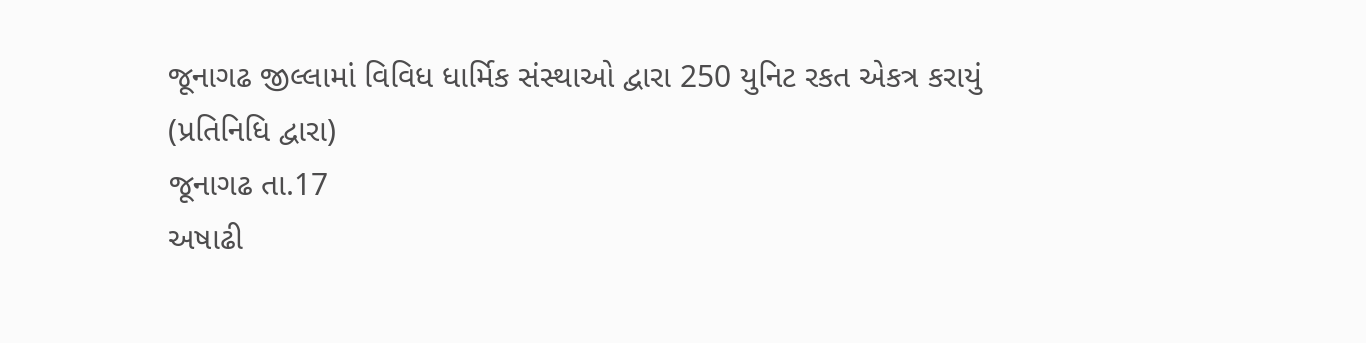જૂનાગઢ જીલ્લામાં વિવિધ ધાર્મિક સંસ્થાઓ દ્વારા 250 યુનિટ રકત એકત્ર કરાયું
(પ્રતિનિધિ દ્વારા)
જૂનાગઢ તા.17
અષાઢી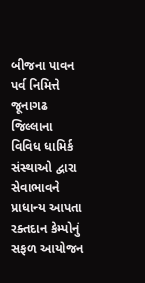બીજના પાવન પર્વ નિમિત્તે જૂનાગઢ જિલ્લાના વિવિધ ધામિર્ક સંસ્થાઓ દ્વારા સેવાભાવને પ્રાધાન્ય આપતા રક્તદાન કેમ્પોનું સફળ આયોજન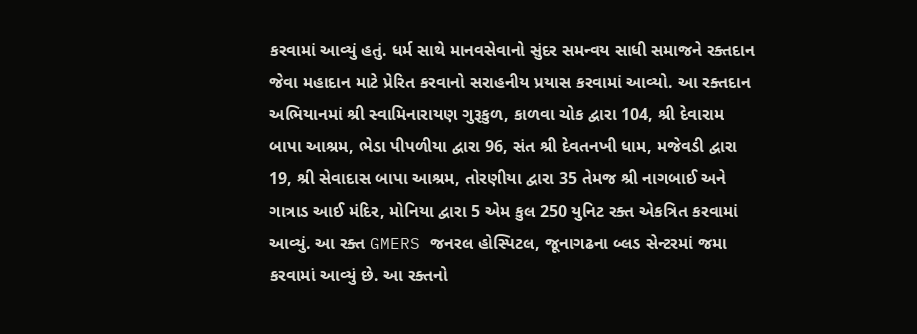કરવામાં આવ્યું હતું. ધર્મ સાથે માનવસેવાનો સુંદર સમન્વય સાધી સમાજને રક્તદાન જેવા મહાદાન માટે પ્રેરિત કરવાનો સરાહનીય પ્રયાસ કરવામાં આવ્યો. આ રક્તદાન અભિયાનમાં શ્રી સ્વામિનારાયણ ગુરૂકુળ, કાળવા ચોક દ્વારા 104, શ્રી દેવારામ બાપા આશ્રમ, ભેડા પીપળીયા દ્વારા 96, સંત શ્રી દેવતનખી ધામ, મજેવડી દ્વારા 19, શ્રી સેવાદાસ બાપા આશ્રમ, તોરણીયા દ્વારા 35 તેમજ શ્રી નાગબાઈ અને ગાત્રાડ આઈ મંદિર, મોનિયા દ્વારા 5 એમ કુલ 250 યુનિટ રક્ત એકત્રિત કરવામાં આવ્યું. આ રક્ત GMERS જનરલ હોસ્પિટલ, જૂનાગઢના બ્લડ સેન્ટરમાં જમા કરવામાં આવ્યું છે. આ રક્તનો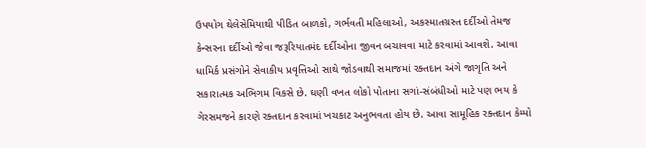ઉપયોગ થેલેસેમિયાથી પીડિત બાળકો, ગર્ભવતી મહિલાઓ, અકસ્માતગ્રસ્ત દર્દીઓ તેમજ કેન્સરના દર્દીઓ જેવા જરૂરિયાતમંદ દર્દીઓના જીવન બચાવવા માટે કરવામાં આવશે. આવા ધામિર્ક પ્રસંગોને સેવાકીય પ્રવૃત્તિઓ સાથે જોડવાથી સમાજમાં રક્તદાન અંગે જાગૃતિ અને સકારાત્મક અભિગમ વિકસે છે. ઘણી વખત લોકો પોતાના સગાં-સંબંધીઓ માટે પણ ભય કે ગેરસમજને કારણે રક્તદાન કરવામાં ખચકાટ અનુભવતા હોય છે. આવા સામૂહિક રક્તદાન કેમ્પો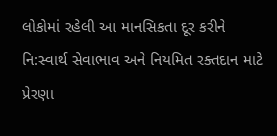લોકોમાં રહેલી આ માનસિકતા દૂર કરીને નિ:સ્વાર્થ સેવાભાવ અને નિયમિત રક્તદાન માટે પ્રેરણા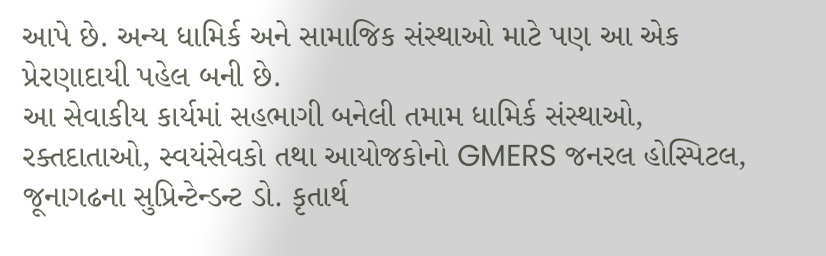આપે છે. અન્ય ધામિર્ક અને સામાજિક સંસ્થાઓ માટે પણ આ એક પ્રેરણાદાયી પહેલ બની છે.
આ સેવાકીય કાર્યમાં સહભાગી બનેલી તમામ ધામિર્ક સંસ્થાઓ, રક્તદાતાઓ, સ્વયંસેવકો તથા આયોજકોનો GMERS જનરલ હોસ્પિટલ, જૂનાગઢના સુપ્રિન્ટેન્ડન્ટ ડો. કૃતાર્થ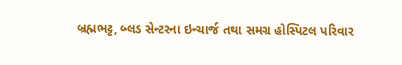બ્રહ્મભટ્ટ, બ્લડ સેન્ટરના ઇન્ચાર્જ તથા સમગ્ર હોસ્પિટલ પરિવાર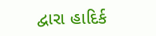દ્વારા હાદિર્ક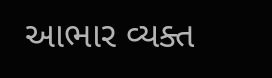આભાર વ્યક્ત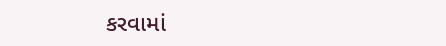કરવામાં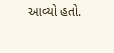આવ્યો હતો.